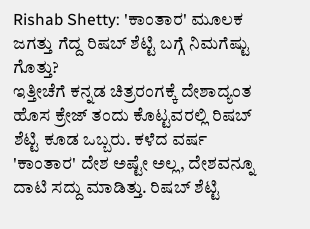Rishab Shetty: 'ಕಾಂತಾರ' ಮೂಲಕ ಜಗತ್ತು ಗೆದ್ದ ರಿಷಬ್ ಶೆಟ್ಟಿ ಬಗ್ಗೆ ನಿಮಗೆಷ್ಟು ಗೊತ್ತು?
ಇತ್ತೀಚೆಗೆ ಕನ್ನಡ ಚಿತ್ರರಂಗಕ್ಕೆ ದೇಶಾದ್ಯಂತ ಹೊಸ ಕ್ರೇಜ್ ತಂದು ಕೊಟ್ಟವರಲ್ಲಿ ರಿಷಬ್ ಶೆಟ್ಟಿ ಕೂಡ ಒಬ್ಬರು. ಕಳೆದ ವರ್ಷ 'ಕಾಂತಾರ' ದೇಶ ಅಷ್ಟೇ ಅಲ್ಲ, ದೇಶವನ್ನೂ ದಾಟಿ ಸದ್ದು ಮಾಡಿತ್ತು. ರಿಷಬ್ ಶೆಟ್ಟಿ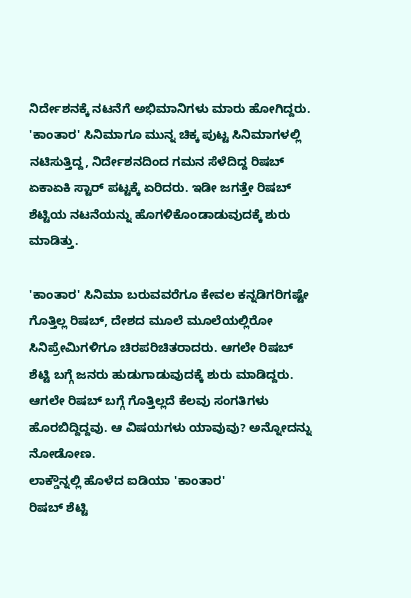ನಿರ್ದೇಶನಕ್ಕೆ ನಟನೆಗೆ ಅಭಿಮಾನಿಗಳು ಮಾರು ಹೋಗಿದ್ದರು.
'ಕಾಂತಾರ' ಸಿನಿಮಾಗೂ ಮುನ್ನ ಚಿಕ್ಕ ಪುಟ್ಟ ಸಿನಿಮಾಗಳಲ್ಲಿ ನಟಿಸುತ್ತಿದ್ದ, ನಿರ್ದೇಶನದಿಂದ ಗಮನ ಸೆಳೆದಿದ್ದ ರಿಷಬ್ ಏಕಾಏಕಿ ಸ್ಟಾರ್ ಪಟ್ಟಕ್ಕೆ ಏರಿದರು. ಇಡೀ ಜಗತ್ತೇ ರಿಷಬ್ ಶೆಟ್ಟಿಯ ನಟನೆಯನ್ನು ಹೊಗಳಿಕೊಂಡಾಡುವುದಕ್ಕೆ ಶುರು ಮಾಡಿತ್ತು.

'ಕಾಂತಾರ' ಸಿನಿಮಾ ಬರುವವರೆಗೂ ಕೇವಲ ಕನ್ನಡಿಗರಿಗಷ್ಟೇ ಗೊತ್ತಿಲ್ಲ ರಿಷಬ್, ದೇಶದ ಮೂಲೆ ಮೂಲೆಯಲ್ಲಿರೋ ಸಿನಿಪ್ರೇಮಿಗಳಿಗೂ ಚಿರಪರಿಚಿತರಾದರು. ಆಗಲೇ ರಿಷಬ್ ಶೆಟ್ಟಿ ಬಗ್ಗೆ ಜನರು ಹುಡುಗಾಡುವುದಕ್ಕೆ ಶುರು ಮಾಡಿದ್ದರು. ಆಗಲೇ ರಿಷಬ್ ಬಗ್ಗೆ ಗೊತ್ತಿಲ್ಲದೆ ಕೆಲವು ಸಂಗತಿಗಳು ಹೊರಬಿದ್ದಿದ್ದವು. ಆ ವಿಷಯಗಳು ಯಾವುವು? ಅನ್ನೋದನ್ನು ನೋಡೋಣ.
ಲಾಕ್ಡೌನ್ನಲ್ಲಿ ಹೊಳೆದ ಐಡಿಯಾ 'ಕಾಂತಾರ'
ರಿಷಬ್ ಶೆಟ್ಟಿ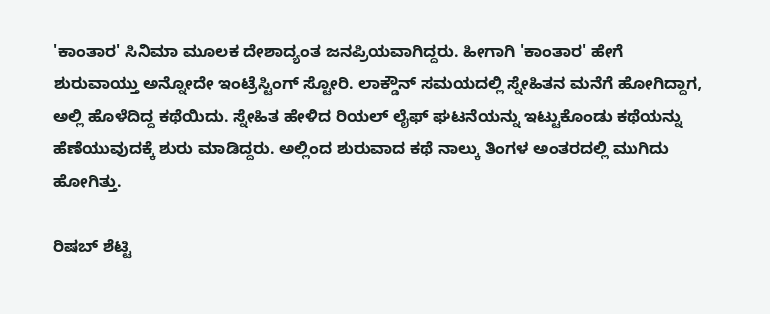'ಕಾಂತಾರ' ಸಿನಿಮಾ ಮೂಲಕ ದೇಶಾದ್ಯಂತ ಜನಪ್ರಿಯವಾಗಿದ್ದರು. ಹೀಗಾಗಿ 'ಕಾಂತಾರ' ಹೇಗೆ ಶುರುವಾಯ್ತು ಅನ್ನೋದೇ ಇಂಟ್ರೆಸ್ಟಿಂಗ್ ಸ್ಟೋರಿ. ಲಾಕ್ಡೌನ್ ಸಮಯದಲ್ಲಿ ಸ್ನೇಹಿತನ ಮನೆಗೆ ಹೋಗಿದ್ದಾಗ, ಅಲ್ಲಿ ಹೊಳೆದಿದ್ದ ಕಥೆಯಿದು. ಸ್ನೇಹಿತ ಹೇಳಿದ ರಿಯಲ್ ಲೈಫ್ ಘಟನೆಯನ್ನು ಇಟ್ಟುಕೊಂಡು ಕಥೆಯನ್ನು ಹೆಣೆಯುವುದಕ್ಕೆ ಶುರು ಮಾಡಿದ್ದರು. ಅಲ್ಲಿಂದ ಶುರುವಾದ ಕಥೆ ನಾಲ್ಕು ತಿಂಗಳ ಅಂತರದಲ್ಲಿ ಮುಗಿದು ಹೋಗಿತ್ತು.

ರಿಷಬ್ ಶೆಟ್ಟಿ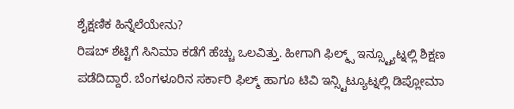ಶೈಕ್ಷಣಿಕ ಹಿನ್ನೆಲೆಯೇನು?
ರಿಷಬ್ ಶೆಟ್ಟಿಗೆ ಸಿನಿಮಾ ಕಡೆಗೆ ಹೆಚ್ಚು ಒಲವಿತ್ತು. ಹೀಗಾಗಿ ಫಿಲ್ಮ್ಸ್ ಇನ್ಸ್ಟ್ಯೂಟ್ನಲ್ಲಿ ಶಿಕ್ಷಣ ಪಡೆದಿದ್ದಾರೆ. ಬೆಂಗಳೂರಿನ ಸರ್ಕಾರಿ ಫಿಲ್ಮ್ ಹಾಗೂ ಟಿವಿ ಇನ್ಸ್ಟಿಟ್ಯೂಟ್ನಲ್ಲಿ ಡಿಪ್ಲೋಮಾ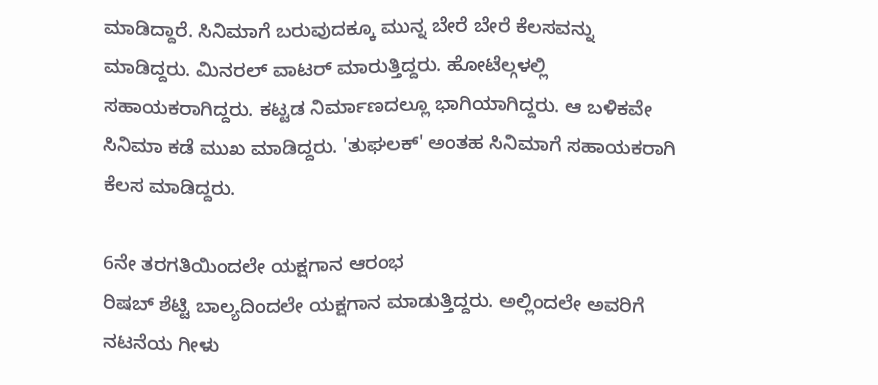ಮಾಡಿದ್ದಾರೆ. ಸಿನಿಮಾಗೆ ಬರುವುದಕ್ಕೂ ಮುನ್ನ ಬೇರೆ ಬೇರೆ ಕೆಲಸವನ್ನು ಮಾಡಿದ್ದರು. ಮಿನರಲ್ ವಾಟರ್ ಮಾರುತ್ತಿದ್ದರು. ಹೋಟೆಲ್ಗಳಲ್ಲಿ ಸಹಾಯಕರಾಗಿದ್ದರು. ಕಟ್ಟಡ ನಿರ್ಮಾಣದಲ್ಲೂ ಭಾಗಿಯಾಗಿದ್ದರು. ಆ ಬಳಿಕವೇ ಸಿನಿಮಾ ಕಡೆ ಮುಖ ಮಾಡಿದ್ದರು. 'ತುಘಲಕ್' ಅಂತಹ ಸಿನಿಮಾಗೆ ಸಹಾಯಕರಾಗಿ ಕೆಲಸ ಮಾಡಿದ್ದರು.

6ನೇ ತರಗತಿಯಿಂದಲೇ ಯಕ್ಷಗಾನ ಆರಂಭ
ರಿಷಬ್ ಶೆಟ್ಟಿ ಬಾಲ್ಯದಿಂದಲೇ ಯಕ್ಷಗಾನ ಮಾಡುತ್ತಿದ್ದರು. ಅಲ್ಲಿಂದಲೇ ಅವರಿಗೆ ನಟನೆಯ ಗೀಳು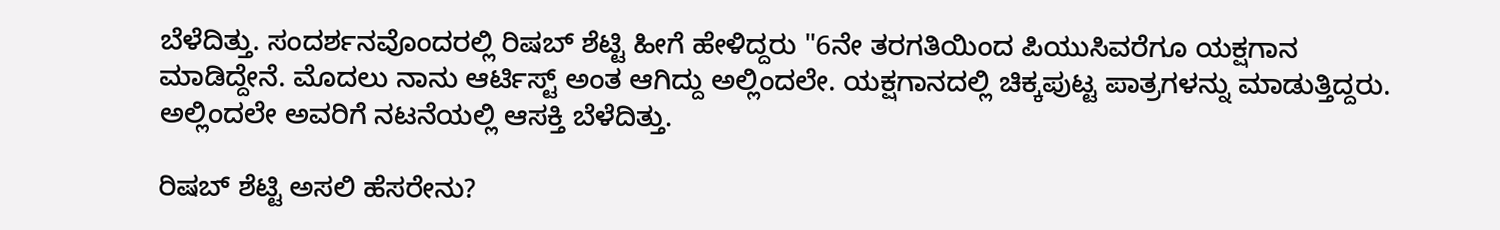ಬೆಳೆದಿತ್ತು. ಸಂದರ್ಶನವೊಂದರಲ್ಲಿ ರಿಷಬ್ ಶೆಟ್ಟಿ ಹೀಗೆ ಹೇಳಿದ್ದರು "6ನೇ ತರಗತಿಯಿಂದ ಪಿಯುಸಿವರೆಗೂ ಯಕ್ಷಗಾನ ಮಾಡಿದ್ದೇನೆ. ಮೊದಲು ನಾನು ಆರ್ಟಿಸ್ಟ್ ಅಂತ ಆಗಿದ್ದು ಅಲ್ಲಿಂದಲೇ. ಯಕ್ಷಗಾನದಲ್ಲಿ ಚಿಕ್ಕಪುಟ್ಟ ಪಾತ್ರಗಳನ್ನು ಮಾಡುತ್ತಿದ್ದರು. ಅಲ್ಲಿಂದಲೇ ಅವರಿಗೆ ನಟನೆಯಲ್ಲಿ ಆಸಕ್ತಿ ಬೆಳೆದಿತ್ತು.

ರಿಷಬ್ ಶೆಟ್ಟಿ ಅಸಲಿ ಹೆಸರೇನು?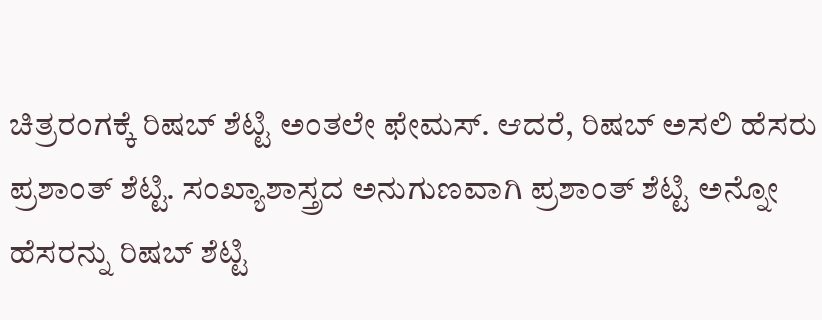ಚಿತ್ರರಂಗಕ್ಕೆ ರಿಷಬ್ ಶೆಟ್ಟಿ ಅಂತಲೇ ಫೇಮಸ್. ಆದರೆ, ರಿಷಬ್ ಅಸಲಿ ಹೆಸರು ಪ್ರಶಾಂತ್ ಶೆಟ್ಟಿ. ಸಂಖ್ಯಾಶಾಸ್ತ್ರದ ಅನುಗುಣವಾಗಿ ಪ್ರಶಾಂತ್ ಶೆಟ್ಟಿ ಅನ್ನೋ ಹೆಸರನ್ನು ರಿಷಬ್ ಶೆಟ್ಟಿ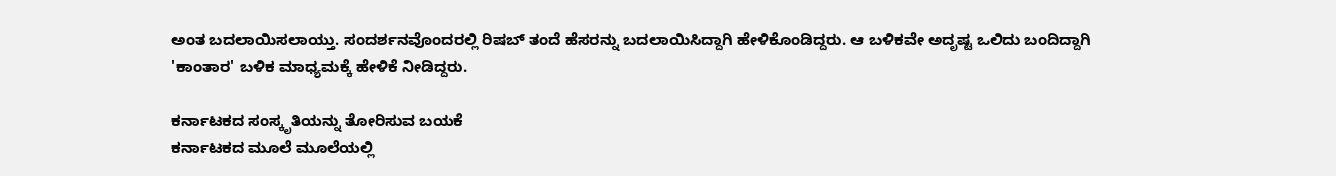ಅಂತ ಬದಲಾಯಿಸಲಾಯ್ತು. ಸಂದರ್ಶನವೊಂದರಲ್ಲಿ ರಿಷಬ್ ತಂದೆ ಹೆಸರನ್ನು ಬದಲಾಯಿಸಿದ್ದಾಗಿ ಹೇಳಿಕೊಂಡಿದ್ದರು. ಆ ಬಳಿಕವೇ ಅದೃಷ್ಟ ಒಲಿದು ಬಂದಿದ್ದಾಗಿ 'ಕಾಂತಾರ' ಬಳಿಕ ಮಾಧ್ಯಮಕ್ಕೆ ಹೇಳಿಕೆ ನೀಡಿದ್ದರು.

ಕರ್ನಾಟಕದ ಸಂಸ್ಕೃತಿಯನ್ನು ತೋರಿಸುವ ಬಯಕೆ
ಕರ್ನಾಟಕದ ಮೂಲೆ ಮೂಲೆಯಲ್ಲಿ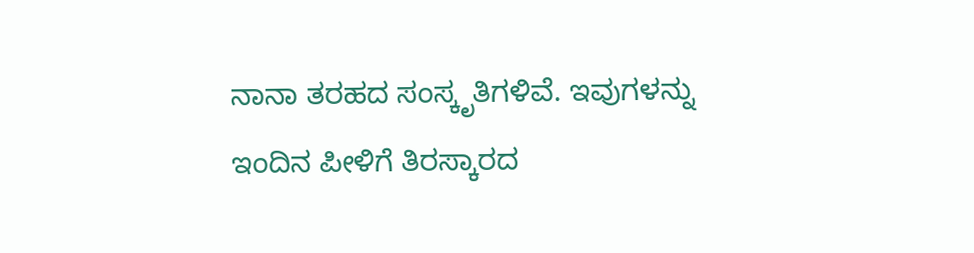ನಾನಾ ತರಹದ ಸಂಸ್ಕೃತಿಗಳಿವೆ. ಇವುಗಳನ್ನು ಇಂದಿನ ಪೀಳಿಗೆ ತಿರಸ್ಕಾರದ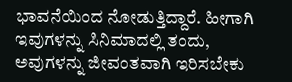ಭಾವನೆಯಿಂದ ನೋಡುತ್ತಿದ್ದಾರೆ. ಹೀಗಾಗಿ ಇವುಗಳನ್ನು ಸಿನಿಮಾದಲ್ಲಿ ತಂದು, ಅವುಗಳನ್ನು ಜೀವಂತವಾಗಿ ಇರಿಸಬೇಕು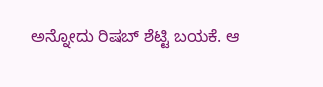ಅನ್ನೋದು ರಿಷಬ್ ಶೆಟ್ಟಿ ಬಯಕೆ. ಆ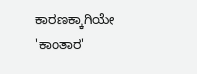ಕಾರಣಕ್ಕಾಗಿಯೇ 'ಕಾಂತಾರ'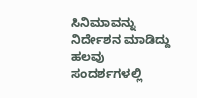ಸಿನಿಮಾವನ್ನು ನಿರ್ದೇಶನ ಮಾಡಿದ್ದು ಹಲವು ಸಂದರ್ಶಗಳಲ್ಲಿ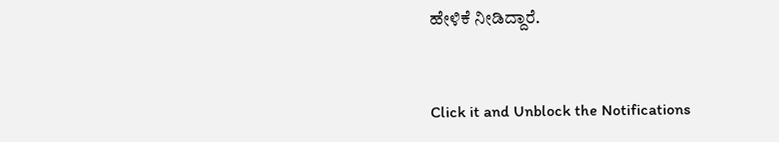ಹೇಳಿಕೆ ನೀಡಿದ್ದಾರೆ.


Click it and Unblock the Notifications